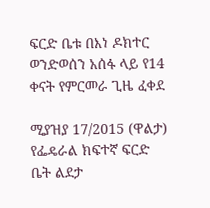ፍርድ ቤቱ በእነ ዶክተር ወንድወሰን አሰፋ ላይ የ14 ቀናት የምርመራ ጊዜ ፈቀደ

ሚያዝያ 17/2015 (ዋልታ) የፌዴራል ክፍተኛ ፍርድ ቤት ልደታ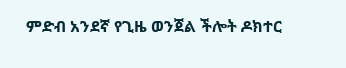ምድብ አንደኛ የጊዜ ወንጀል ችሎት ዶክተር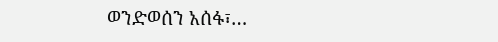ወንድወሰን አሰፋ፣…